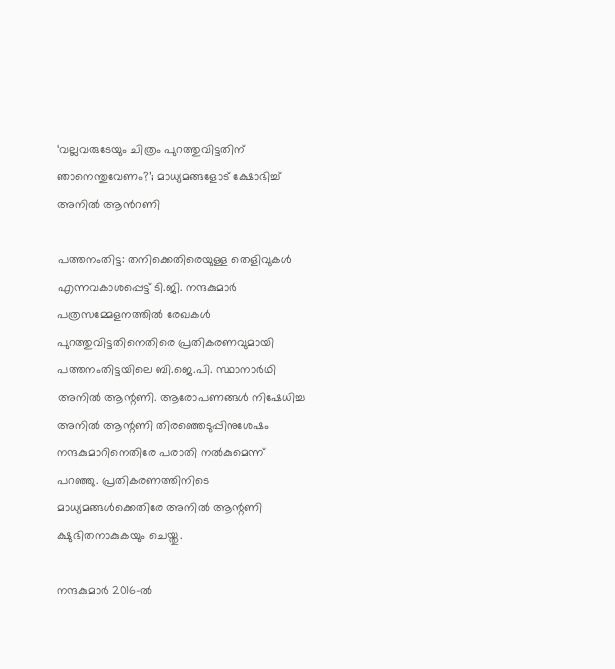‘വല്ലവരുടേയും ചിത്രം പുറത്തുവിട്ടതിന് ഞാനെന്തുവേണം?’; മാധ്യമങ്ങളോട് ക്ഷോഭിച്ച് അനിൽ ആൻറണി

പത്തനംതിട്ട: തനിക്കെതിരെയുള്ള തെളിവുകള്‍ എന്നവകാശപ്പെട്ട് ടി.ജി. നന്ദകുമാര്‍ പത്രസമ്മേളനത്തില്‍ രേഖകള്‍ പുറത്തുവിട്ടതിനെതിരെ പ്രതികരണവുമായി പത്തനംതിട്ടയിലെ ബി.ജെ.പി. സ്ഥാനാര്‍ഥി അനില്‍ ആന്റണി. ആരോപണങ്ങള്‍ നിഷേധിച്ച അനില്‍ ആന്റണി തിരഞ്ഞെടുപ്പിനുശേഷം നന്ദകുമാറിനെതിരേ പരാതി നല്‍കുമെന്ന് പറഞ്ഞു. പ്രതികരണത്തിനിടെ മാധ്യമങ്ങള്‍ക്കെതിരേ അനില്‍ ആന്റണി ക്ഷുഭിതനാകുകയും ചെയ്തു.

നന്ദകുമാര്‍ 2016-ല്‍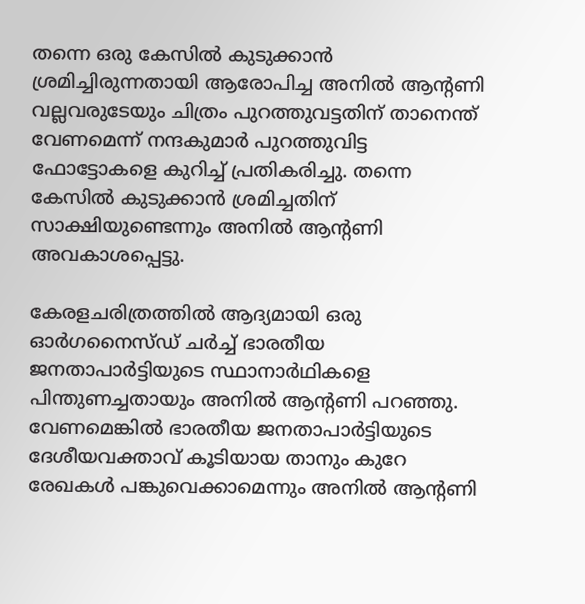തന്നെ ഒരു കേസില്‍ കുടുക്കാന്‍ ശ്രമിച്ചിരുന്നതായി ആരോപിച്ച അനില്‍ ആന്റണി വല്ലവരുടേയും ചിത്രം പുറത്തുവട്ടതിന് താനെന്ത് വേണമെന്ന് നന്ദകുമാര്‍ പുറത്തുവിട്ട ഫോട്ടോകളെ കുറിച്ച് പ്രതികരിച്ചു. തന്നെ കേസില്‍ കുടുക്കാന്‍ ശ്രമിച്ചതിന് സാക്ഷിയുണ്ടെന്നും അനില്‍ ആന്റണി അവകാശപ്പെട്ടു.

കേരളചരിത്രത്തില്‍ ആദ്യമായി ഒരു ഓര്‍ഗനൈസ്ഡ് ചര്‍ച്ച് ഭാരതീയ ജനതാപാര്‍ട്ടിയുടെ സ്ഥാനാര്‍ഥികളെ പിന്തുണച്ചതായും അനില്‍ ആന്റണി പറഞ്ഞു. വേണമെങ്കില്‍ ഭാരതീയ ജനതാപാര്‍ട്ടിയുടെ ദേശീയവക്താവ് കൂടിയായ താനും കുറേ രേഖകള്‍ പങ്കുവെക്കാമെന്നും അനില്‍ ആന്റണി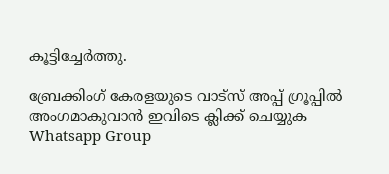കൂട്ടിച്ചേര്‍ത്തു.

ബ്രേക്കിംഗ് കേരളയുടെ വാട്സ് അപ്പ് ഗ്രൂപ്പിൽ അംഗമാകുവാൻ ഇവിടെ ക്ലിക്ക് ചെയ്യുക Whatsapp Group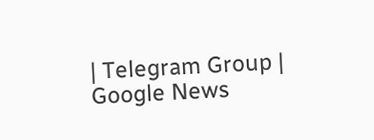| Telegram Group | Google News